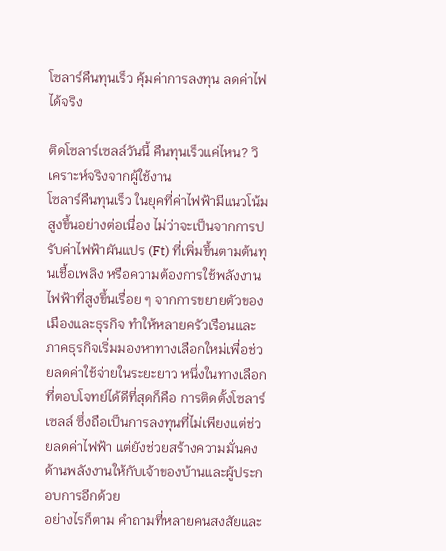โซลาร์คืนทุนเร็ว คุ้มค่าการลงทุน ลดค่าไฟได้จริง

ติดโซลาร์เซลล์วันนี้ คืนทุนเร็วแค่ไหน? วิเคราะห์จริงจากผู้ใช้งาน
โซลาร์คืนทุนเร็ว ในยุคที่ค่าไฟฟ้ามีแนวโน้มสูงขึ้นอย่างต่อเนื่อง ไม่ว่าจะเป็นจากการปรับค่าไฟฟ้าผันแปร (Ft) ที่เพิ่มขึ้นตามต้นทุนเชื้อเพลิง หรือความต้องการใช้พลังงานไฟฟ้าที่สูงขึ้นเรื่อย ๆ จากการขยายตัวของเมืองและธุรกิจ ทำให้หลายครัวเรือนและภาคธุรกิจเริ่มมองหาทางเลือกใหม่เพื่อช่วยลดค่าใช้จ่ายในระยะยาว หนึ่งในทางเลือกที่ตอบโจทย์ได้ดีที่สุดก็คือ การติดตั้งโซลาร์เซลล์ ซึ่งถือเป็นการลงทุนที่ไม่เพียงแต่ช่วยลดค่าไฟฟ้า แต่ยังช่วยสร้างความมั่นคงด้านพลังงานให้กับเจ้าของบ้านและผู้ประกอบการอีกด้วย
อย่างไรก็ตาม คำถามที่หลายคนสงสัยและ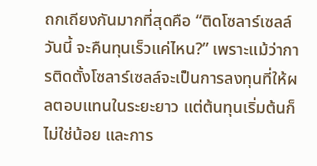ถกเถียงกันมากที่สุดคือ “ติดโซลาร์เซลล์วันนี้ จะคืนทุนเร็วแค่ไหน?” เพราะแม้ว่าการติดตั้งโซลาร์เซลล์จะเป็นการลงทุนที่ให้ผลตอบแทนในระยะยาว แต่ต้นทุนเริ่มต้นก็ไม่ใช่น้อย และการ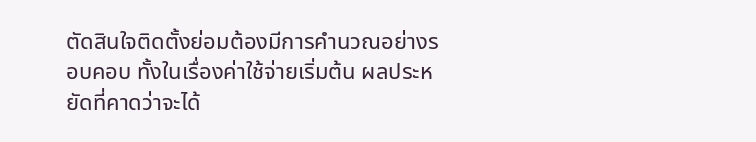ตัดสินใจติดตั้งย่อมต้องมีการคำนวณอย่างรอบคอบ ทั้งในเรื่องค่าใช้จ่ายเริ่มต้น ผลประหยัดที่คาดว่าจะได้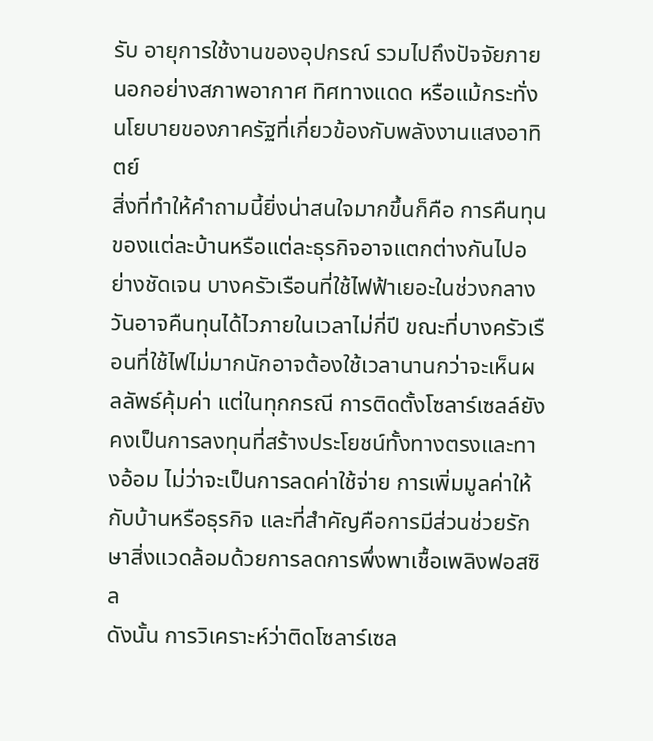รับ อายุการใช้งานของอุปกรณ์ รวมไปถึงปัจจัยภายนอกอย่างสภาพอากาศ ทิศทางแดด หรือแม้กระทั่งนโยบายของภาครัฐที่เกี่ยวข้องกับพลังงานแสงอาทิตย์
สิ่งที่ทำให้คำถามนี้ยิ่งน่าสนใจมากขึ้นก็คือ การคืนทุนของแต่ละบ้านหรือแต่ละธุรกิจอาจแตกต่างกันไปอย่างชัดเจน บางครัวเรือนที่ใช้ไฟฟ้าเยอะในช่วงกลางวันอาจคืนทุนได้ไวภายในเวลาไม่กี่ปี ขณะที่บางครัวเรือนที่ใช้ไฟไม่มากนักอาจต้องใช้เวลานานกว่าจะเห็นผลลัพธ์คุ้มค่า แต่ในทุกกรณี การติดตั้งโซลาร์เซลล์ยังคงเป็นการลงทุนที่สร้างประโยชน์ทั้งทางตรงและทางอ้อม ไม่ว่าจะเป็นการลดค่าใช้จ่าย การเพิ่มมูลค่าให้กับบ้านหรือธุรกิจ และที่สำคัญคือการมีส่วนช่วยรักษาสิ่งแวดล้อมด้วยการลดการพึ่งพาเชื้อเพลิงฟอสซิล
ดังนั้น การวิเคราะห์ว่าติดโซลาร์เซล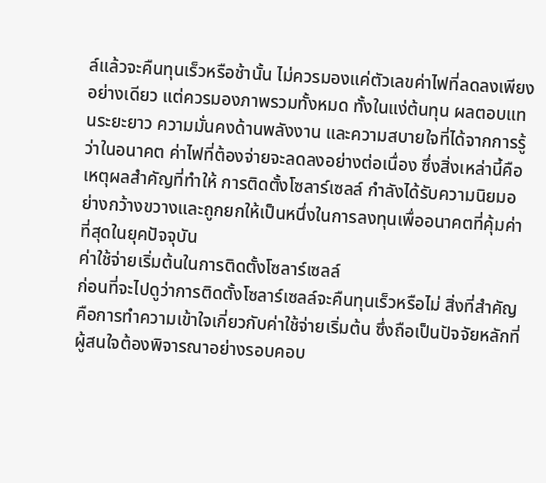ล์แล้วจะคืนทุนเร็วหรือช้านั้น ไม่ควรมองแค่ตัวเลขค่าไฟที่ลดลงเพียงอย่างเดียว แต่ควรมองภาพรวมทั้งหมด ทั้งในแง่ต้นทุน ผลตอบแทนระยะยาว ความมั่นคงด้านพลังงาน และความสบายใจที่ได้จากการรู้ว่าในอนาคต ค่าไฟที่ต้องจ่ายจะลดลงอย่างต่อเนื่อง ซึ่งสิ่งเหล่านี้คือเหตุผลสำคัญที่ทำให้ การติดตั้งโซลาร์เซลล์ กำลังได้รับความนิยมอย่างกว้างขวางและถูกยกให้เป็นหนึ่งในการลงทุนเพื่ออนาคตที่คุ้มค่าที่สุดในยุคปัจจุบัน
ค่าใช้จ่ายเริ่มต้นในการติดตั้งโซลาร์เซลล์
ก่อนที่จะไปดูว่าการติดตั้งโซลาร์เซลล์จะคืนทุนเร็วหรือไม่ สิ่งที่สำคัญคือการทำความเข้าใจเกี่ยวกับค่าใช้จ่ายเริ่มต้น ซึ่งถือเป็นปัจจัยหลักที่ผู้สนใจต้องพิจารณาอย่างรอบคอบ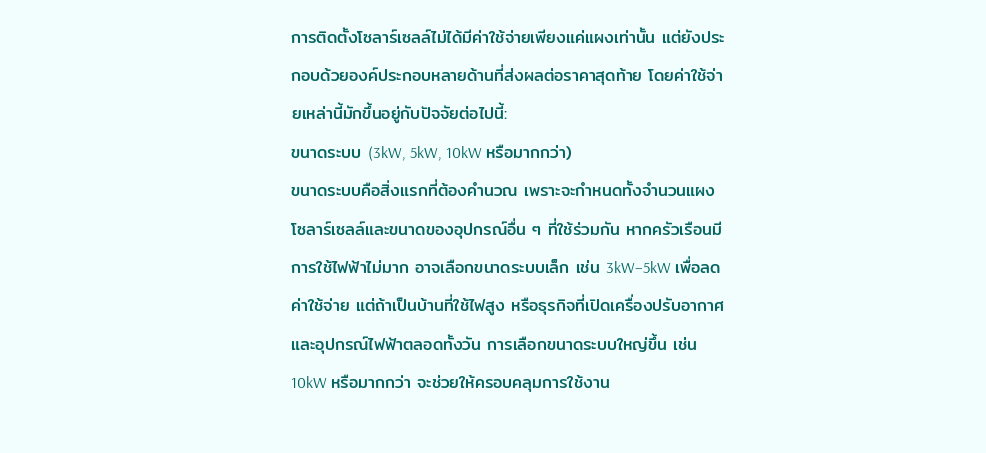การติดตั้งโซลาร์เซลล์ไม่ได้มีค่าใช้จ่ายเพียงแค่แผงเท่านั้น แต่ยังประกอบด้วยองค์ประกอบหลายด้านที่ส่งผลต่อราคาสุดท้าย โดยค่าใช้จ่ายเหล่านี้มักขึ้นอยู่กับปัจจัยต่อไปนี้:
ขนาดระบบ (3kW, 5kW, 10kW หรือมากกว่า)
ขนาดระบบคือสิ่งแรกที่ต้องคำนวณ เพราะจะกำหนดทั้งจำนวนแผงโซลาร์เซลล์และขนาดของอุปกรณ์อื่น ๆ ที่ใช้ร่วมกัน หากครัวเรือนมีการใช้ไฟฟ้าไม่มาก อาจเลือกขนาดระบบเล็ก เช่น 3kW–5kW เพื่อลดค่าใช้จ่าย แต่ถ้าเป็นบ้านที่ใช้ไฟสูง หรือธุรกิจที่เปิดเครื่องปรับอากาศและอุปกรณ์ไฟฟ้าตลอดทั้งวัน การเลือกขนาดระบบใหญ่ขึ้น เช่น 10kW หรือมากกว่า จะช่วยให้ครอบคลุมการใช้งาน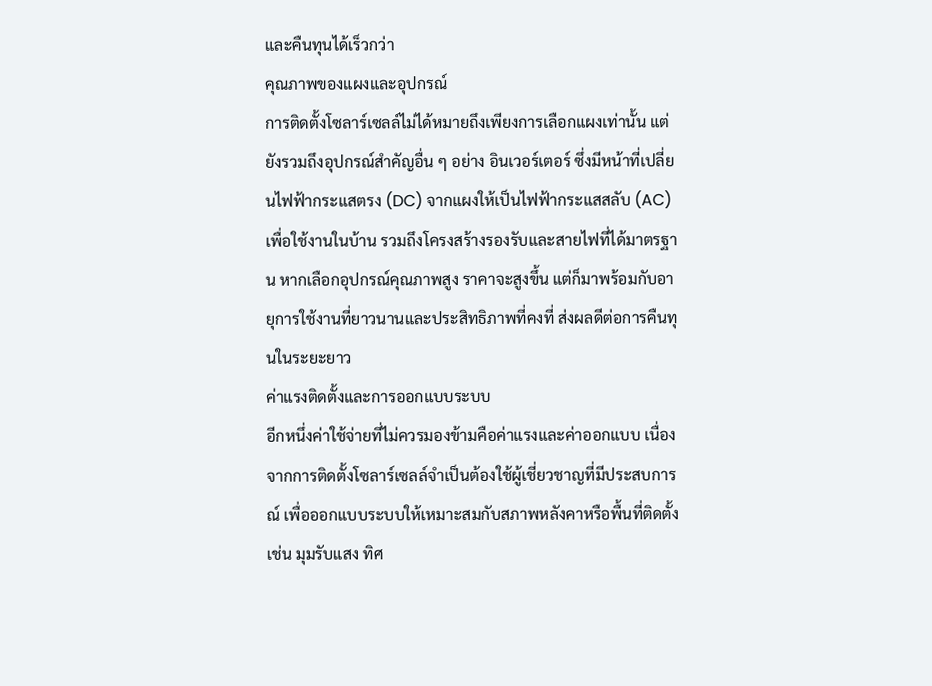และคืนทุนได้เร็วกว่า
คุณภาพของแผงและอุปกรณ์
การติดตั้งโซลาร์เซลล์ไม่ได้หมายถึงเพียงการเลือกแผงเท่านั้น แต่ยังรวมถึงอุปกรณ์สำคัญอื่น ๆ อย่าง อินเวอร์เตอร์ ซึ่งมีหน้าที่เปลี่ยนไฟฟ้ากระแสตรง (DC) จากแผงให้เป็นไฟฟ้ากระแสสลับ (AC) เพื่อใช้งานในบ้าน รวมถึงโครงสร้างรองรับและสายไฟที่ได้มาตรฐาน หากเลือกอุปกรณ์คุณภาพสูง ราคาจะสูงขึ้น แต่ก็มาพร้อมกับอายุการใช้งานที่ยาวนานและประสิทธิภาพที่คงที่ ส่งผลดีต่อการคืนทุนในระยะยาว
ค่าแรงติดตั้งและการออกแบบระบบ
อีกหนึ่งค่าใช้จ่ายที่ไม่ควรมองข้ามคือค่าแรงและค่าออกแบบ เนื่องจากการติดตั้งโซลาร์เซลล์จำเป็นต้องใช้ผู้เชี่ยวชาญที่มีประสบการณ์ เพื่อออกแบบระบบให้เหมาะสมกับสภาพหลังคาหรือพื้นที่ติดตั้ง เช่น มุมรับแสง ทิศ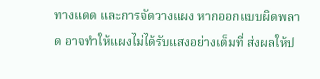ทางแดด และการจัดวางแผง หากออกแบบผิดพลาด อาจทำให้แผงไม่ได้รับแสงอย่างเต็มที่ ส่งผลให้ป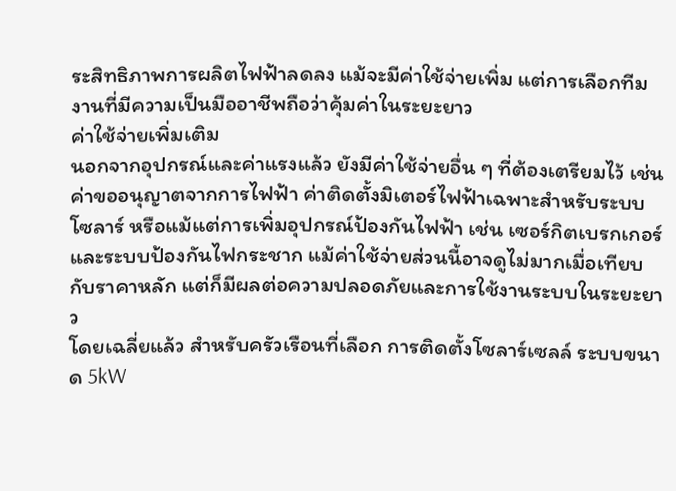ระสิทธิภาพการผลิตไฟฟ้าลดลง แม้จะมีค่าใช้จ่ายเพิ่ม แต่การเลือกทีมงานที่มีความเป็นมืออาชีพถือว่าคุ้มค่าในระยะยาว
ค่าใช้จ่ายเพิ่มเติม
นอกจากอุปกรณ์และค่าแรงแล้ว ยังมีค่าใช้จ่ายอื่น ๆ ที่ต้องเตรียมไว้ เช่น ค่าขออนุญาตจากการไฟฟ้า ค่าติดตั้งมิเตอร์ไฟฟ้าเฉพาะสำหรับระบบโซลาร์ หรือแม้แต่การเพิ่มอุปกรณ์ป้องกันไฟฟ้า เช่น เซอร์กิตเบรกเกอร์ และระบบป้องกันไฟกระชาก แม้ค่าใช้จ่ายส่วนนี้อาจดูไม่มากเมื่อเทียบกับราคาหลัก แต่ก็มีผลต่อความปลอดภัยและการใช้งานระบบในระยะยาว
โดยเฉลี่ยแล้ว สำหรับครัวเรือนที่เลือก การติดตั้งโซลาร์เซลล์ ระบบขนาด 5kW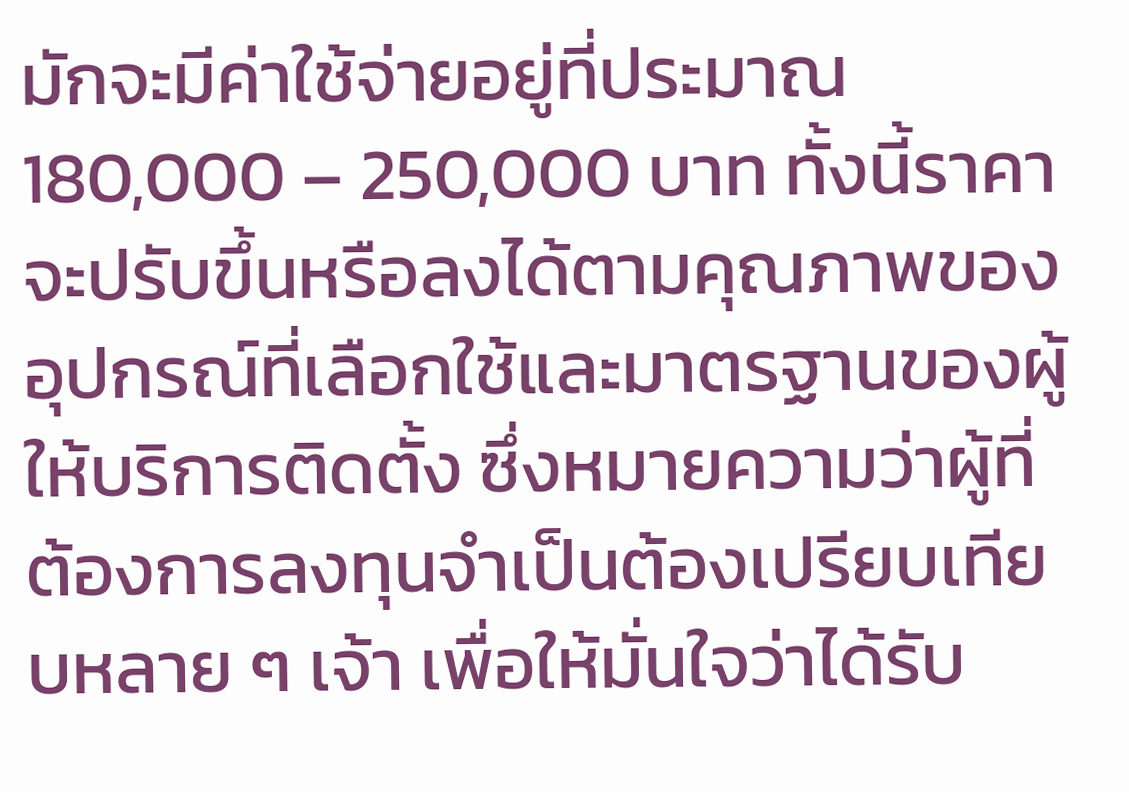มักจะมีค่าใช้จ่ายอยู่ที่ประมาณ 180,000 – 250,000 บาท ทั้งนี้ราคาจะปรับขึ้นหรือลงได้ตามคุณภาพของอุปกรณ์ที่เลือกใช้และมาตรฐานของผู้ให้บริการติดตั้ง ซึ่งหมายความว่าผู้ที่ต้องการลงทุนจำเป็นต้องเปรียบเทียบหลาย ๆ เจ้า เพื่อให้มั่นใจว่าได้รับ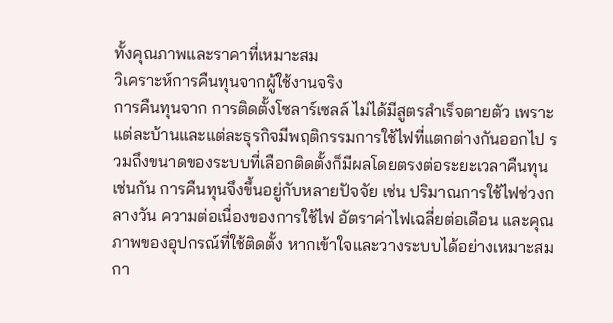ทั้งคุณภาพและราคาที่เหมาะสม
วิเคราะห์การคืนทุนจากผู้ใช้งานจริง
การคืนทุนจาก การติดตั้งโซลาร์เซลล์ ไม่ได้มีสูตรสำเร็จตายตัว เพราะแต่ละบ้านและแต่ละธุรกิจมีพฤติกรรมการใช้ไฟที่แตกต่างกันออกไป รวมถึงขนาดของระบบที่เลือกติดตั้งก็มีผลโดยตรงต่อระยะเวลาคืนทุนเช่นกัน การคืนทุนจึงขึ้นอยู่กับหลายปัจจัย เช่น ปริมาณการใช้ไฟช่วงกลางวัน ความต่อเนื่องของการใช้ไฟ อัตราค่าไฟเฉลี่ยต่อเดือน และคุณภาพของอุปกรณ์ที่ใช้ติดตั้ง หากเข้าใจและวางระบบได้อย่างเหมาะสม กา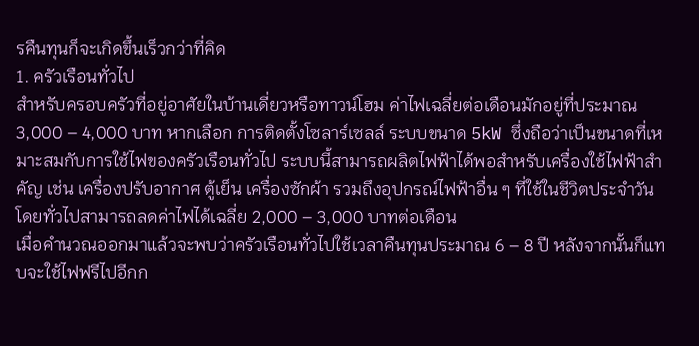รคืนทุนก็จะเกิดขึ้นเร็วกว่าที่คิด
1. ครัวเรือนทั่วไป
สำหรับครอบครัวที่อยู่อาศัยในบ้านเดี่ยวหรือทาวน์โฮม ค่าไฟเฉลี่ยต่อเดือนมักอยู่ที่ประมาณ 3,000 – 4,000 บาท หากเลือก การติดตั้งโซลาร์เซลล์ ระบบขนาด 5kW ซึ่งถือว่าเป็นขนาดที่เหมาะสมกับการใช้ไฟของครัวเรือนทั่วไป ระบบนี้สามารถผลิตไฟฟ้าได้พอสำหรับเครื่องใช้ไฟฟ้าสำคัญ เช่น เครื่องปรับอากาศ ตู้เย็น เครื่องซักผ้า รวมถึงอุปกรณ์ไฟฟ้าอื่น ๆ ที่ใช้ในชีวิตประจำวัน โดยทั่วไปสามารถลดค่าไฟได้เฉลี่ย 2,000 – 3,000 บาทต่อเดือน
เมื่อคำนวณออกมาแล้วจะพบว่าครัวเรือนทั่วไปใช้เวลาคืนทุนประมาณ 6 – 8 ปี หลังจากนั้นก็แทบจะใช้ไฟฟรีไปอีกก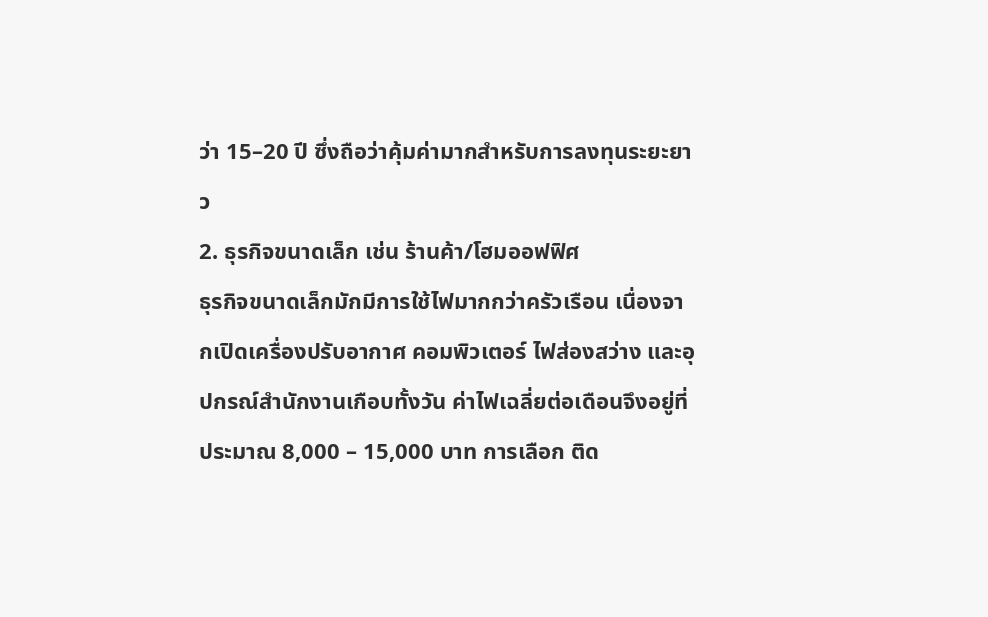ว่า 15–20 ปี ซึ่งถือว่าคุ้มค่ามากสำหรับการลงทุนระยะยาว
2. ธุรกิจขนาดเล็ก เช่น ร้านค้า/โฮมออฟฟิศ
ธุรกิจขนาดเล็กมักมีการใช้ไฟมากกว่าครัวเรือน เนื่องจากเปิดเครื่องปรับอากาศ คอมพิวเตอร์ ไฟส่องสว่าง และอุปกรณ์สำนักงานเกือบทั้งวัน ค่าไฟเฉลี่ยต่อเดือนจึงอยู่ที่ประมาณ 8,000 – 15,000 บาท การเลือก ติด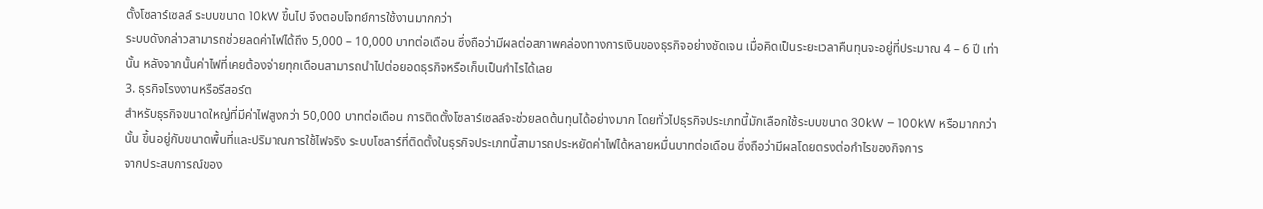ตั้งโซลาร์เซลล์ ระบบขนาด 10kW ขึ้นไป จึงตอบโจทย์การใช้งานมากกว่า
ระบบดังกล่าวสามารถช่วยลดค่าไฟได้ถึง 5,000 – 10,000 บาทต่อเดือน ซึ่งถือว่ามีผลต่อสภาพคล่องทางการเงินของธุรกิจอย่างชัดเจน เมื่อคิดเป็นระยะเวลาคืนทุนจะอยู่ที่ประมาณ 4 – 6 ปี เท่านั้น หลังจากนั้นค่าไฟที่เคยต้องจ่ายทุกเดือนสามารถนำไปต่อยอดธุรกิจหรือเก็บเป็นกำไรได้เลย
3. ธุรกิจโรงงานหรือรีสอร์ต
สำหรับธุรกิจขนาดใหญ่ที่มีค่าไฟสูงกว่า 50,000 บาทต่อเดือน การติดตั้งโซลาร์เซลล์จะช่วยลดต้นทุนได้อย่างมาก โดยทั่วไปธุรกิจประเภทนี้มักเลือกใช้ระบบขนาด 30kW – 100kW หรือมากกว่านั้น ขึ้นอยู่กับขนาดพื้นที่และปริมาณการใช้ไฟจริง ระบบโซลาร์ที่ติดตั้งในธุรกิจประเภทนี้สามารถประหยัดค่าไฟได้หลายหมื่นบาทต่อเดือน ซึ่งถือว่ามีผลโดยตรงต่อกำไรของกิจการ
จากประสบการณ์ของ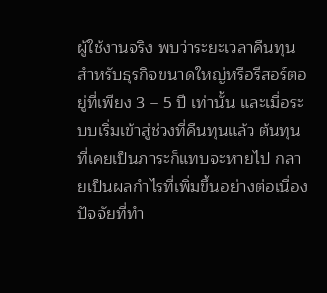ผู้ใช้งานจริง พบว่าระยะเวลาคืนทุนสำหรับธุรกิจขนาดใหญ่หรือรีสอร์ตอยู่ที่เพียง 3 – 5 ปี เท่านั้น และเมื่อระบบเริ่มเข้าสู่ช่วงที่คืนทุนแล้ว ต้นทุนที่เคยเป็นภาระก็แทบจะหายไป กลายเป็นผลกำไรที่เพิ่มขึ้นอย่างต่อเนื่อง
ปัจจัยที่ทำ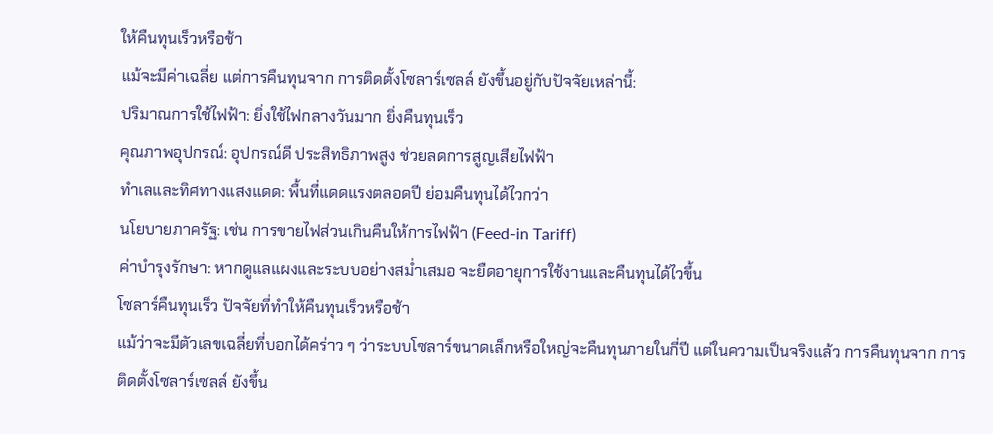ให้คืนทุนเร็วหรือช้า
แม้จะมีค่าเฉลี่ย แต่การคืนทุนจาก การติดตั้งโซลาร์เซลล์ ยังขึ้นอยู่กับปัจจัยเหล่านี้:
ปริมาณการใช้ไฟฟ้า: ยิ่งใช้ไฟกลางวันมาก ยิ่งคืนทุนเร็ว
คุณภาพอุปกรณ์: อุปกรณ์ดี ประสิทธิภาพสูง ช่วยลดการสูญเสียไฟฟ้า
ทำเลและทิศทางแสงแดด: พื้นที่แดดแรงตลอดปี ย่อมคืนทุนได้ไวกว่า
นโยบายภาครัฐ: เช่น การขายไฟส่วนเกินคืนให้การไฟฟ้า (Feed-in Tariff)
ค่าบำรุงรักษา: หากดูแลแผงและระบบอย่างสม่ำเสมอ จะยืดอายุการใช้งานและคืนทุนได้ไวขึ้น
โซลาร์คืนทุนเร็ว ปัจจัยที่ทำให้คืนทุนเร็วหรือช้า
แม้ว่าจะมีตัวเลขเฉลี่ยที่บอกได้คร่าว ๆ ว่าระบบโซลาร์ขนาดเล็กหรือใหญ่จะคืนทุนภายในกี่ปี แต่ในความเป็นจริงแล้ว การคืนทุนจาก การติดตั้งโซลาร์เซลล์ ยังขึ้น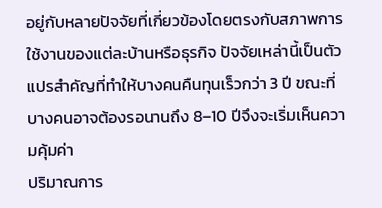อยู่กับหลายปัจจัยที่เกี่ยวข้องโดยตรงกับสภาพการใช้งานของแต่ละบ้านหรือธุรกิจ ปัจจัยเหล่านี้เป็นตัวแปรสำคัญที่ทำให้บางคนคืนทุนเร็วกว่า 3 ปี ขณะที่บางคนอาจต้องรอนานถึง 8–10 ปีจึงจะเริ่มเห็นความคุ้มค่า
ปริมาณการ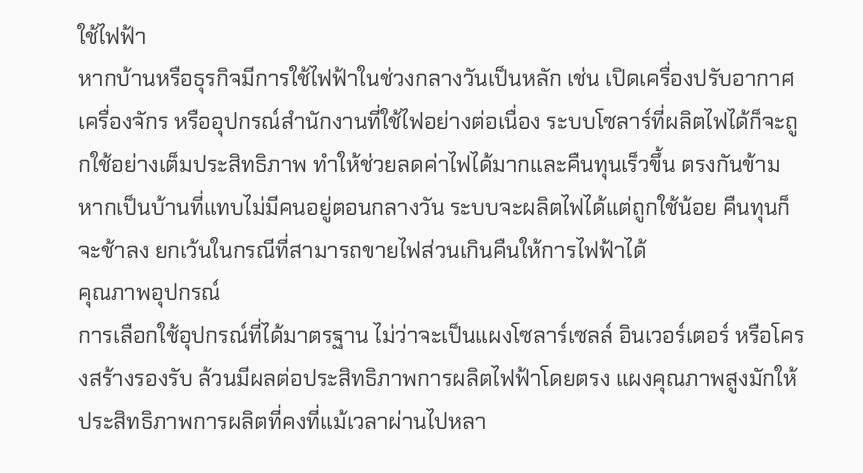ใช้ไฟฟ้า
หากบ้านหรือธุรกิจมีการใช้ไฟฟ้าในช่วงกลางวันเป็นหลัก เช่น เปิดเครื่องปรับอากาศ เครื่องจักร หรืออุปกรณ์สำนักงานที่ใช้ไฟอย่างต่อเนื่อง ระบบโซลาร์ที่ผลิตไฟได้ก็จะถูกใช้อย่างเต็มประสิทธิภาพ ทำให้ช่วยลดค่าไฟได้มากและคืนทุนเร็วขึ้น ตรงกันข้าม หากเป็นบ้านที่แทบไม่มีคนอยู่ตอนกลางวัน ระบบจะผลิตไฟได้แต่ถูกใช้น้อย คืนทุนก็จะช้าลง ยกเว้นในกรณีที่สามารถขายไฟส่วนเกินคืนให้การไฟฟ้าได้
คุณภาพอุปกรณ์
การเลือกใช้อุปกรณ์ที่ได้มาตรฐาน ไม่ว่าจะเป็นแผงโซลาร์เซลล์ อินเวอร์เตอร์ หรือโครงสร้างรองรับ ล้วนมีผลต่อประสิทธิภาพการผลิตไฟฟ้าโดยตรง แผงคุณภาพสูงมักให้ประสิทธิภาพการผลิตที่คงที่แม้เวลาผ่านไปหลา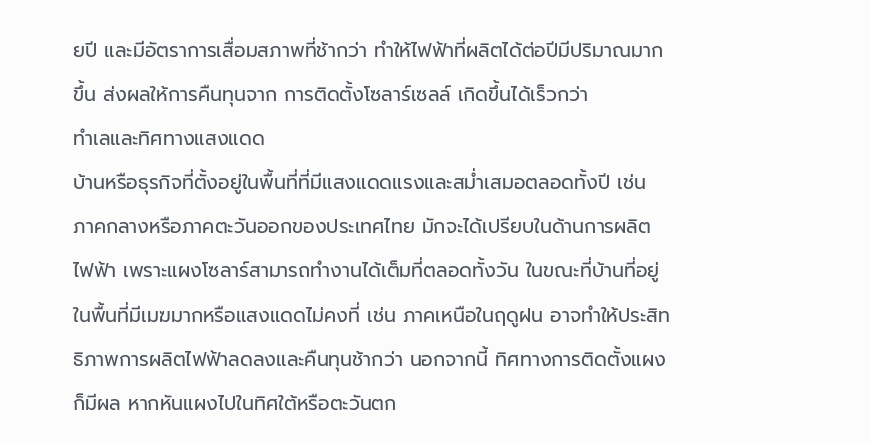ยปี และมีอัตราการเสื่อมสภาพที่ช้ากว่า ทำให้ไฟฟ้าที่ผลิตได้ต่อปีมีปริมาณมากขึ้น ส่งผลให้การคืนทุนจาก การติดตั้งโซลาร์เซลล์ เกิดขึ้นได้เร็วกว่า
ทำเลและทิศทางแสงแดด
บ้านหรือธุรกิจที่ตั้งอยู่ในพื้นที่ที่มีแสงแดดแรงและสม่ำเสมอตลอดทั้งปี เช่น ภาคกลางหรือภาคตะวันออกของประเทศไทย มักจะได้เปรียบในด้านการผลิตไฟฟ้า เพราะแผงโซลาร์สามารถทำงานได้เต็มที่ตลอดทั้งวัน ในขณะที่บ้านที่อยู่ในพื้นที่มีเมฆมากหรือแสงแดดไม่คงที่ เช่น ภาคเหนือในฤดูฝน อาจทำให้ประสิทธิภาพการผลิตไฟฟ้าลดลงและคืนทุนช้ากว่า นอกจากนี้ ทิศทางการติดตั้งแผงก็มีผล หากหันแผงไปในทิศใต้หรือตะวันตก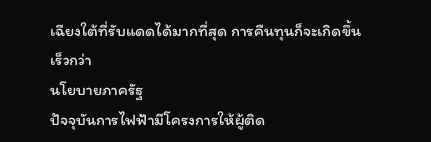เฉียงใต้ที่รับแดดได้มากที่สุด การคืนทุนก็จะเกิดขึ้นเร็วกว่า
นโยบายภาครัฐ
ปัจจุบันการไฟฟ้ามีโครงการให้ผู้ติด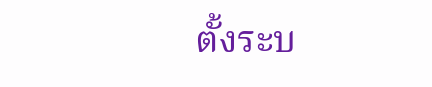ตั้งระบ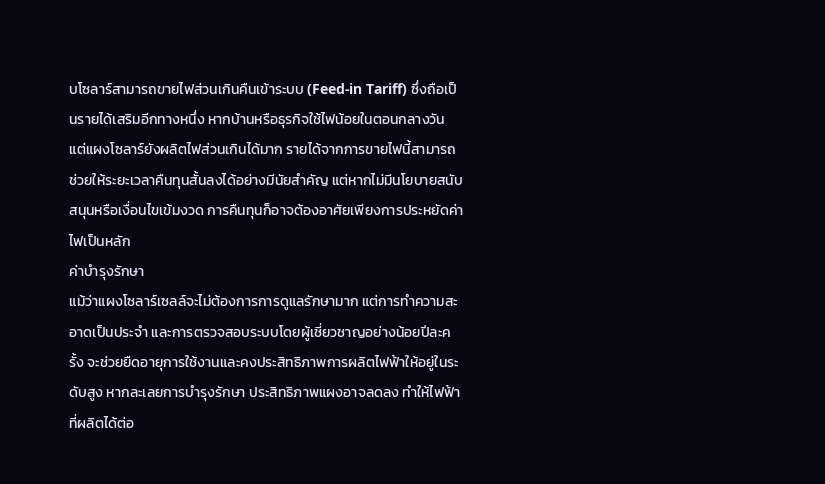บโซลาร์สามารถขายไฟส่วนเกินคืนเข้าระบบ (Feed-in Tariff) ซึ่งถือเป็นรายได้เสริมอีกทางหนึ่ง หากบ้านหรือธุรกิจใช้ไฟน้อยในตอนกลางวัน แต่แผงโซลาร์ยังผลิตไฟส่วนเกินได้มาก รายได้จากการขายไฟนี้สามารถช่วยให้ระยะเวลาคืนทุนสั้นลงได้อย่างมีนัยสำคัญ แต่หากไม่มีนโยบายสนับสนุนหรือเงื่อนไขเข้มงวด การคืนทุนก็อาจต้องอาศัยเพียงการประหยัดค่าไฟเป็นหลัก
ค่าบำรุงรักษา
แม้ว่าแผงโซลาร์เซลล์จะไม่ต้องการการดูแลรักษามาก แต่การทำความสะอาดเป็นประจำ และการตรวจสอบระบบโดยผู้เชี่ยวชาญอย่างน้อยปีละครั้ง จะช่วยยืดอายุการใช้งานและคงประสิทธิภาพการผลิตไฟฟ้าให้อยู่ในระดับสูง หากละเลยการบำรุงรักษา ประสิทธิภาพแผงอาจลดลง ทำให้ไฟฟ้าที่ผลิตได้ต่อ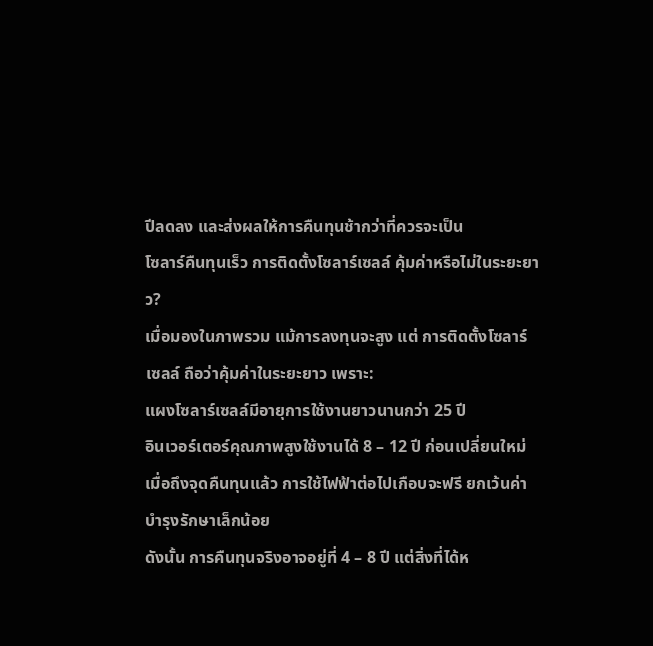ปีลดลง และส่งผลให้การคืนทุนช้ากว่าที่ควรจะเป็น
โซลาร์คืนทุนเร็ว การติดตั้งโซลาร์เซลล์ คุ้มค่าหรือไม่ในระยะยาว?
เมื่อมองในภาพรวม แม้การลงทุนจะสูง แต่ การติดตั้งโซลาร์เซลล์ ถือว่าคุ้มค่าในระยะยาว เพราะ:
แผงโซลาร์เซลล์มีอายุการใช้งานยาวนานกว่า 25 ปี
อินเวอร์เตอร์คุณภาพสูงใช้งานได้ 8 – 12 ปี ก่อนเปลี่ยนใหม่
เมื่อถึงจุดคืนทุนแล้ว การใช้ไฟฟ้าต่อไปเกือบจะฟรี ยกเว้นค่าบำรุงรักษาเล็กน้อย
ดังนั้น การคืนทุนจริงอาจอยู่ที่ 4 – 8 ปี แต่สิ่งที่ได้ห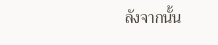ลังจากนั้น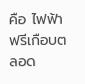คือ ไฟฟ้าฟรีเกือบตลอด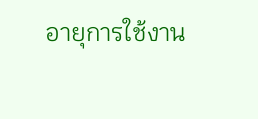อายุการใช้งาน